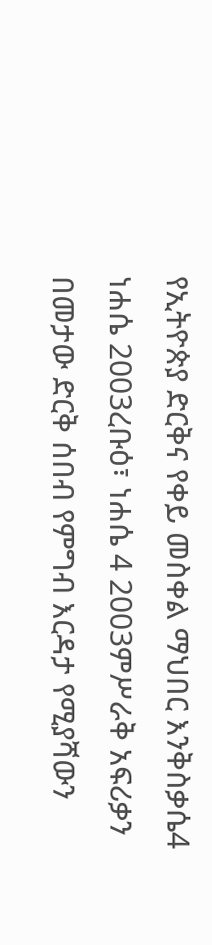የኢትዮጵያ ድርቅና የቀይ መስቀል ማህበር እንቅስቃሴ4 ነሐሴ 2003ረቡዕ፣ ነሐሴ 4 2003ምሥራቅ አፍሪቃን በመታው ድርቅ ሰበብ የምግብ እርዳታ የሚያሻውን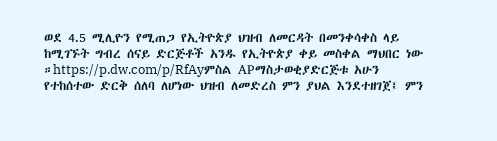ወደ 4.5 ሚሊዮን የሚጠጋ የኢትዮጵያ ህዝብ ለመርዳት በመንቀሳቀስ ላይ ከሚገኙት ግብረ ሰናይ ድርጅቶች አንዱ የኢትዮጵያ ቀይ መስቀል ማህበር ነው ።https://p.dw.com/p/RfAyምስል APማስታወቂያድርጅቱ አሁን የተከሰተው ድርቅ ሰለባ ለሆነው ህዝብ ለመድረስ ምን ያህል እንደተዘገጀ፤ ምን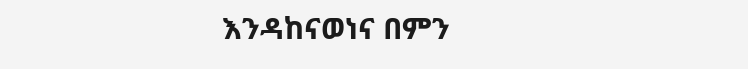እንዳከናወነና በምን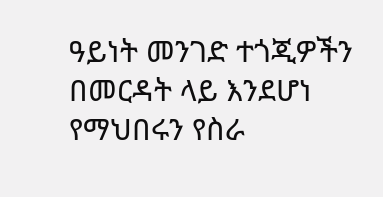ዓይነት መንገድ ተጎጂዎችን በመርዳት ላይ እንደሆነ የማህበሩን የስራ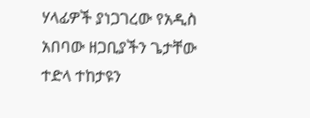ሃላፊዎች ያነጋገረው የአዲስ አበባው ዘጋቢያችን ጌታቸው ተድላ ተከታዩን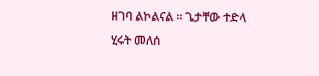ዘገባ ልኮልናል ። ጌታቸው ተድላ ሂሩት መለሰ